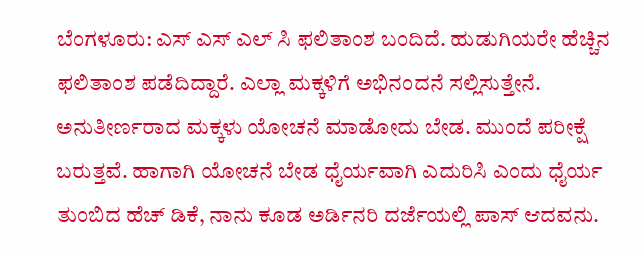ಬೆಂಗಳೂರು: ಎಸ್ ಎಸ್ ಎಲ್ ಸಿ ಫಲಿತಾಂಶ ಬಂದಿದೆ. ಹುಡುಗಿಯರೇ ಹೆಚ್ಚಿನ ಫಲಿತಾಂಶ ಪಡೆದಿದ್ದಾರೆ. ಎಲ್ಲಾ ಮಕ್ಕಳಿಗೆ ಅಭಿನಂದನೆ ಸಲ್ಲಿಸುತ್ತೇನೆ. ಅನುತೀರ್ಣರಾದ ಮಕ್ಕಳು ಯೋಚನೆ ಮಾಡೋದು ಬೇಡ. ಮುಂದೆ ಪರೀಕ್ಷೆ ಬರುತ್ತವೆ. ಹಾಗಾಗಿ ಯೋಚನೆ ಬೇಡ ಧೈರ್ಯವಾಗಿ ಎದುರಿಸಿ ಎಂದು ಧೈರ್ಯ ತುಂಬಿದ ಹೆಚ್ ಡಿಕೆ, ನಾನು ಕೂಡ ಅರ್ಡಿನರಿ ದರ್ಜೆಯಲ್ಲಿ ಪಾಸ್ ಆದವನು.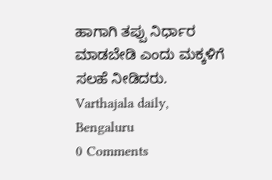ಹಾಗಾಗಿ ತಪ್ಪು ನಿರ್ಧಾರ ಮಾಡಬೇಡಿ ಎಂದು ಮಕ್ಕಳಿಗೆ ಸಲಹೆ ನೀಡಿದರು.
Varthajala daily, Bengaluru
0 Comments